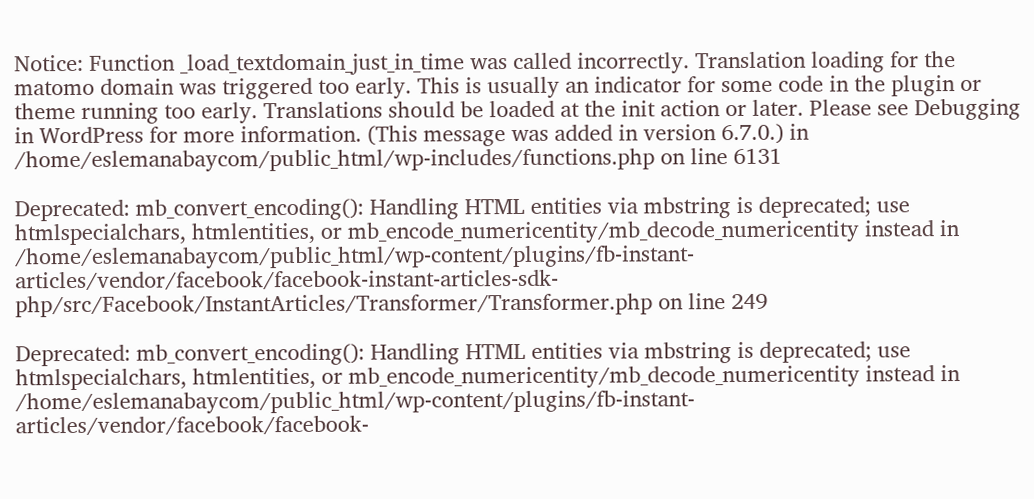Notice: Function _load_textdomain_just_in_time was called incorrectly. Translation loading for the matomo domain was triggered too early. This is usually an indicator for some code in the plugin or theme running too early. Translations should be loaded at the init action or later. Please see Debugging in WordPress for more information. (This message was added in version 6.7.0.) in /home/eslemanabaycom/public_html/wp-includes/functions.php on line 6131

Deprecated: mb_convert_encoding(): Handling HTML entities via mbstring is deprecated; use htmlspecialchars, htmlentities, or mb_encode_numericentity/mb_decode_numericentity instead in /home/eslemanabaycom/public_html/wp-content/plugins/fb-instant-articles/vendor/facebook/facebook-instant-articles-sdk-php/src/Facebook/InstantArticles/Transformer/Transformer.php on line 249

Deprecated: mb_convert_encoding(): Handling HTML entities via mbstring is deprecated; use htmlspecialchars, htmlentities, or mb_encode_numericentity/mb_decode_numericentity instead in /home/eslemanabaycom/public_html/wp-content/plugins/fb-instant-articles/vendor/facebook/facebook-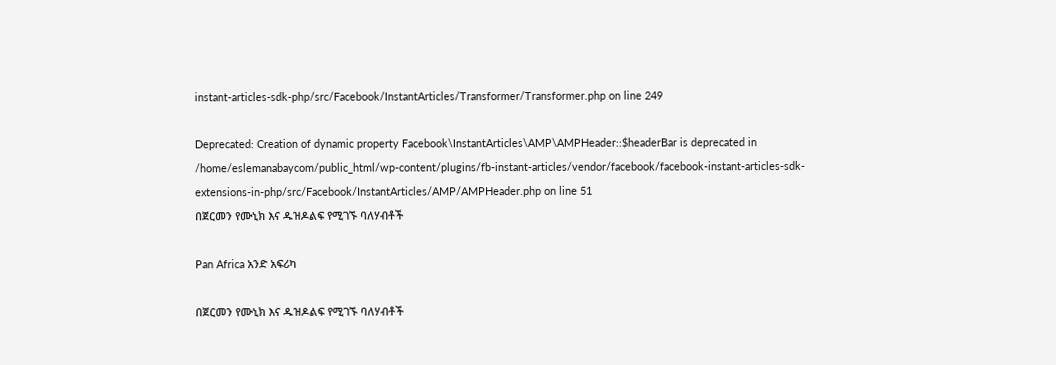instant-articles-sdk-php/src/Facebook/InstantArticles/Transformer/Transformer.php on line 249

Deprecated: Creation of dynamic property Facebook\InstantArticles\AMP\AMPHeader::$headerBar is deprecated in /home/eslemanabaycom/public_html/wp-content/plugins/fb-instant-articles/vendor/facebook/facebook-instant-articles-sdk-extensions-in-php/src/Facebook/InstantArticles/AMP/AMPHeader.php on line 51
በጀርመን የሙኒክ እና ዱዝዶልፍ የሚገኙ ባለሃብቶች

Pan Africa አንድ አፍሪካ

በጀርመን የሙኒክ እና ዱዝዶልፍ የሚገኙ ባለሃብቶች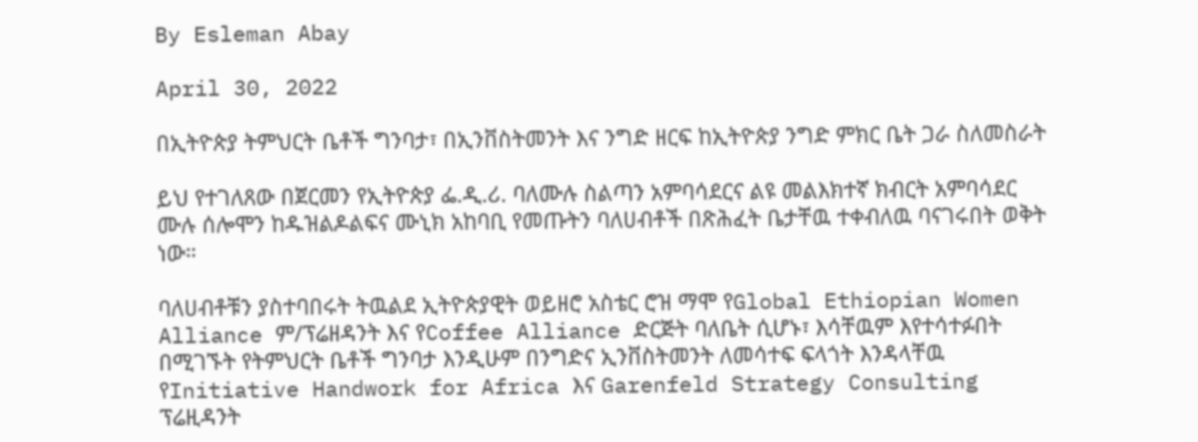By Esleman Abay

April 30, 2022

በኢትዮጵያ ትምህርት ቤቶች ግንባታ፣ በኢንቨስትመንት እና ንግድ ዘርፍ ከኢትዮጵያ ንግድ ምክር ቤት ጋራ ስለመስራት

ይህ የተገለጸው በጀርመን የኢትዮጵያ ፌ.ዲ.ሪ. ባለሙሉ ስልጣን አምባሳደርና ልዩ መልእክተኛ ክብርት አምባሳደር ሙሉ ሰሎሞን ከዱዝልዶልፍና ሙኒክ አከባቢ የመጡትን ባለሀብቶች በጽሕፈት ቤታቸዉ ተቀብለዉ ባናገሩበት ወቅት ነው።

ባለሀብቶቹን ያስተባበሩት ትዉልደ ኢትዮጵያዊት ወይዘሮ አስቴር ሮዝ ማሞ የGlobal Ethiopian Women Alliance ም/ፕሬዘዳንት እና የCoffee Alliance ድርጅት ባለቤት ሲሆኑ፣ እሳቸዉም እየተሳተፉበት በሚገኙት የትምህርት ቤቶች ግንባታ እንዲሁም በንግድና ኢንቨስትመንት ለመሳተፍ ፍላጎት እንዳላቸዉ የInitiative Handwork for Africa እና Garenfeld Strategy Consulting ፕሬዚዳንት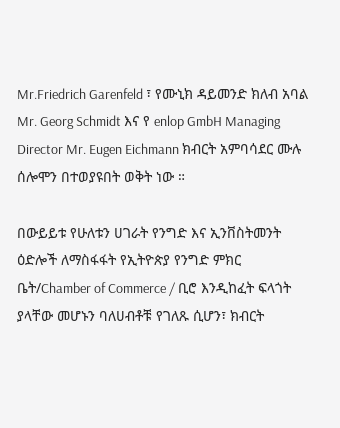Mr.Friedrich Garenfeld ፣ የሙኒክ ዳይመንድ ክለብ አባል Mr. Georg Schmidt እና የ enlop GmbH Managing Director Mr. Eugen Eichmann ክብርት አምባሳደር ሙሉ ሰሎሞን በተወያዩበት ወቅት ነው ።

በውይይቱ የሁለቱን ሀገራት የንግድ እና ኢንቨስትመንት ዕድሎች ለማስፋፋት የኢትዮጵያ የንግድ ምክር ቤት/Chamber of Commerce / ቢሮ እንዲከፈት ፍላጎት ያላቸው መሆኑን ባለሀብቶቹ የገለጹ ሲሆን፣ ክብርት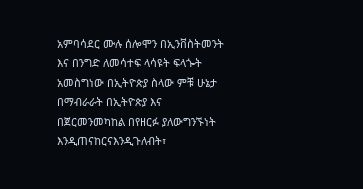አምባሳደር ሙሉ ሰሎሞን በኢንቨስትመንት እና በንግድ ለመሳተፍ ላሳዩት ፍላጐት አመስግነው በኢትዮጵያ ስላው ምቹ ሁኔታ በማብራራት በኢትዮጵያ እና በጀርመንመካከል በየዘርፉ ያለውግንኙነት እንዲጠናከርናእንዲጉለብት፣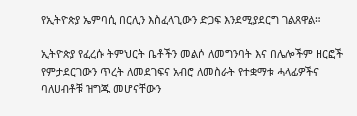የኢትዮጵያ ኤምባሲ በርሊን እስፈላጊውን ድጋፍ እንደሚያደርግ ገልጸዋል።

ኢትዮጵያ የፈረሱ ትምህርት ቤቶችን መልሶ ለመግንባት እና በሌሎችም ዘርፎች የምታደርገውን ጥረት ለመደገፍና አብሮ ለመስራት የተቋማቱ ሓላፊዎችና ባለሀብቶቹ ዝግጁ መሆናቸውን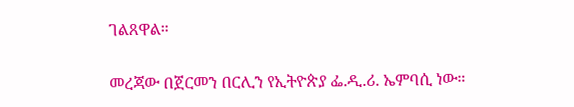ገልጸዋል።

መረጃው በጀርመን በርሊን የኢትዮጵያ ፌ.ዲ.ሪ. ኤምባሲ ነው።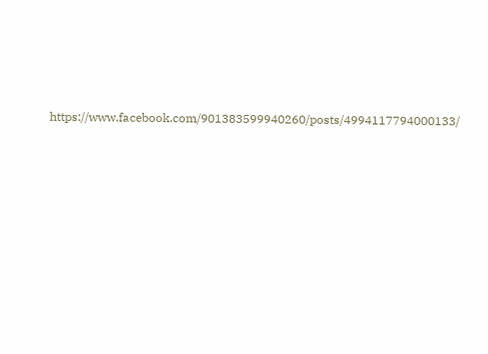https://www.facebook.com/901383599940260/posts/4994117794000133/